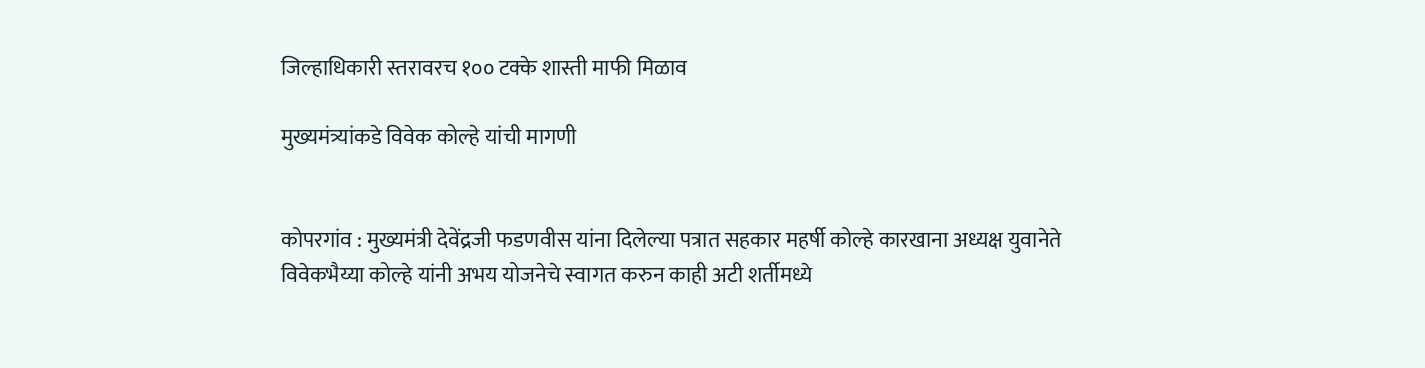जिल्हाधिकारी स्तरावरच १०० टक्के शास्ती माफी मिळाव

मुख्यमंत्र्यांकडे विवेक कोल्हे यांची मागणी


कोपरगांव : मुख्यमंत्री देवेंद्रजी फडणवीस यांना दिलेल्या पत्रात सहकार महर्षी कोल्हे कारखाना अध्यक्ष युवानेते विवेकभैय्या कोल्हे यांनी अभय योजनेचे स्वागत करुन काही अटी शर्तीमध्ये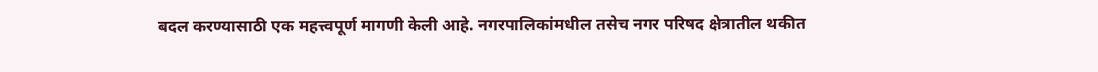बदल करण्यासाठी एक महत्त्वपूर्ण मागणी केली आहे. नगरपालिकांमधील तसेच नगर परिषद क्षेत्रातील थकीत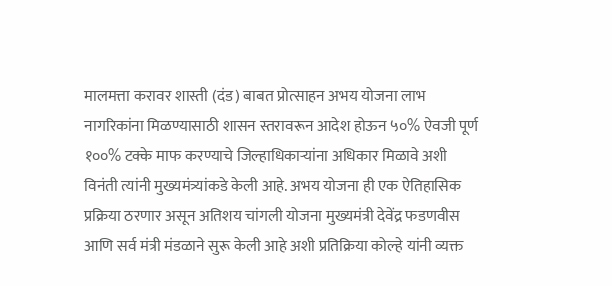मालमत्ता करावर शास्ती (दंड) बाबत प्रोत्साहन अभय योजना लाभ नागरिकांना मिळण्यासाठी शासन स्तरावरून आदेश होऊन ५०% ऐवजी पूर्ण १००% टक्के माफ करण्याचे जिल्हाधिकाऱ्यांना अधिकार मिळावे अशी विनंती त्यांनी मुख्यमंत्र्यांकडे केली आहे. अभय योजना ही एक ऐतिहासिक प्रक्रिया ठरणार असून अतिशय चांगली योजना मुख्यमंत्री देवेंद्र फडणवीस आणि सर्व मंत्री मंडळाने सुरू केली आहे अशी प्रतिक्रिया कोल्हे यांनी व्यक्त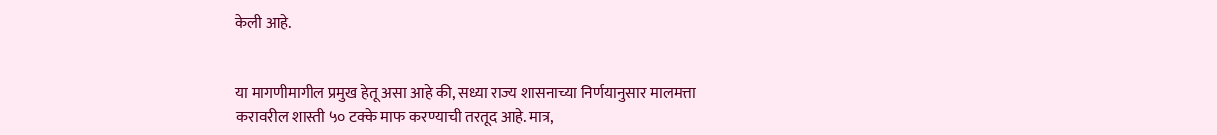केली आहे.


या मागणीमागील प्रमुख हेतू असा आहे की, सध्या राज्य शासनाच्या निर्णयानुसार मालमत्ता करावरील शास्ती ५० टक्के माफ करण्याची तरतूद आहे. मात्र,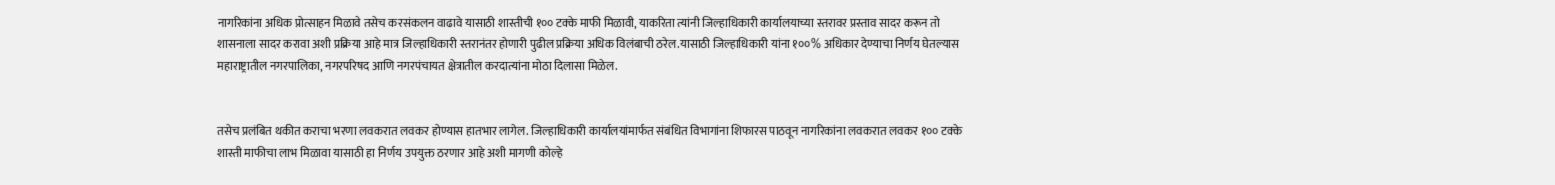नागरिकांना अधिक प्रोत्साहन मिळावे तसेच करसंकलन वाढावे यासाठी शास्तीची १०० टक्के माफी मिळावी, याकरिता त्यांनी जिल्हाधिकारी कार्यालयाच्या स्तरावर प्रस्ताव सादर करून तो शासनाला सादर करावा अशी प्रक्रिया आहे मात्र जिल्हाधिकारी स्तरानंतर होणारी पुढील प्रक्रिया अधिक विलंबाची ठरेल.यासाठी जिल्हाधिकारी यांना १००% अधिकार देण्याचा निर्णय घेतल्यास महाराष्ट्रातील नगरपालिका, नगरपरिषद आणि नगरपंचायत क्षेत्रातील करदात्यांना मोठा दिलासा मिळेल.


तसेच प्रलंबित थकीत कराचा भरणा लवकरात लवकर होण्यास हातभार लागेल. जिल्हाधिकारी कार्यालयांमार्फत संबंधित विभागांना शिफारस पाठवून नागरिकांना लवकरात लवकर १०० टक्के शास्ती माफीचा लाभ मिळावा यासाठी हा निर्णय उपयुक्त ठरणार आहे अशी मागणी कोल्हे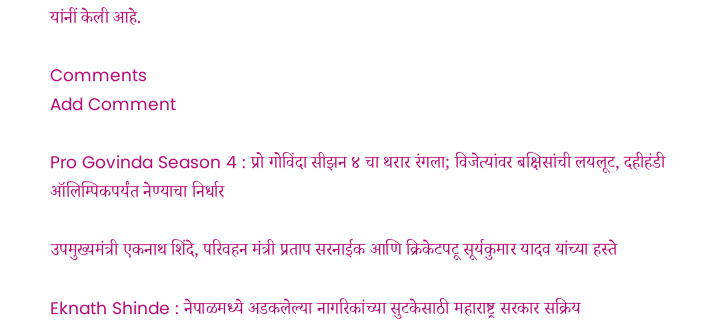यांनीं केली आहे.

Comments
Add Comment

Pro Govinda Season 4 : प्रो गोविंदा सीझन ४ चा थरार रंगला; विजेत्यांवर बक्षिसांची लयलूट, दहीहंडी ऑलिम्पिकपर्यंत नेण्याचा निर्धार

उपमुख्यमंत्री एकनाथ शिंदे, परिवहन मंत्री प्रताप सरनाईक आणि क्रिकेटपटू सूर्यकुमार यादव यांच्या हस्ते

Eknath Shinde : नेपाळमध्ये अडकलेल्या नागरिकांच्या सुटकेसाठी महाराष्ट्र सरकार सक्रिय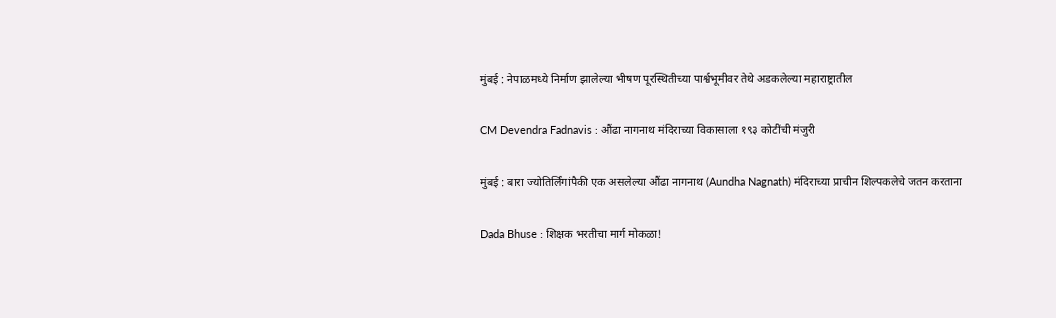मुंबई : नेपाळमध्ये निर्माण झालेल्या भीषण पूरस्थितीच्या पार्श्वभूमीवर तेथे अडकलेल्या महाराष्ट्रातील

CM Devendra Fadnavis : औंढा नागनाथ मंदिराच्या विकासाला १९३ कोटींची मंजुरी

मुंबई : बारा ज्योतिर्लिंगांपैकी एक असलेल्या औंढा नागनाथ (Aundha Nagnath) मंदिराच्या प्राचीन शिल्पकलेचे जतन करताना

Dada Bhuse : शिक्षक भरतीचा मार्ग मोकळा!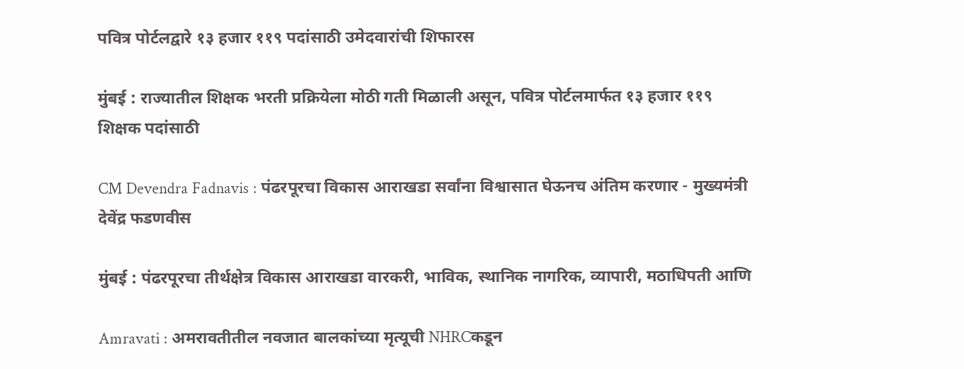पवित्र पोर्टलद्वारे १३ हजार ११९ पदांसाठी उमेदवारांची शिफारस

मुंबई : राज्यातील शिक्षक भरती प्रक्रियेला मोठी गती मिळाली असून, पवित्र पोर्टलमार्फत १३ हजार ११९ शिक्षक पदांसाठी

CM Devendra Fadnavis : पंढरपूरचा विकास आराखडा सर्वांना विश्वासात घेऊनच अंतिम करणार - मुख्यमंत्री देवेंद्र फडणवीस

मुंबई : पंढरपूरचा तीर्थक्षेत्र विकास आराखडा वारकरी, भाविक, स्थानिक नागरिक, व्यापारी, मठाधिपती आणि

Amravati : अमरावतीतील नवजात बालकांच्या मृत्यूची NHRCकडून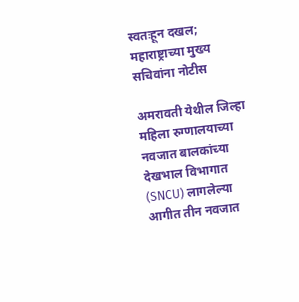स्वतःहून दखल; महाराष्ट्राच्या मुख्य सचिवांना नोटीस

अमरावती येथील जिल्हा महिला रुग्णालयाच्या नवजात बालकांच्या देखभाल विभागात (SNCU) लागलेल्या आगीत तीन नवजात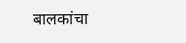बालकांचा